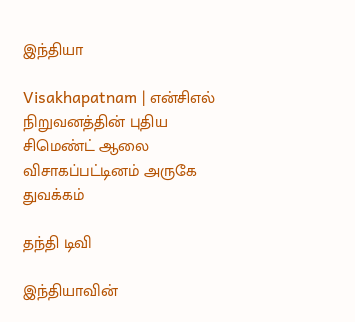இந்தியா

Visakhapatnam | என்சிஎல் நிறுவனத்தின் புதிய சிமெண்ட் ஆலை விசாகப்பட்டினம் அருகே துவக்கம்

தந்தி டிவி

இந்தியாவின்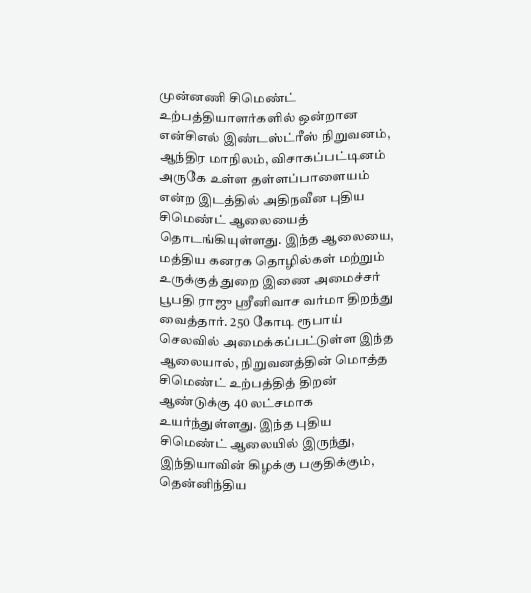முன்னணி சிமெண்ட் உற்பத்தியாளர்களில் ஒன்றான என்சிஎல் இண்டஸ்ட்ரீஸ் நிறுவனம், ஆந்திர மாநிலம், விசாகப்பட்டினம் அருகே உள்ள தள்ளப்பாளையம் என்ற இடத்தில் அதிநவீன புதிய சிமெண்ட் ஆலையைத் தொடங்கியுள்ளது. இந்த ஆலையை, மத்திய கனரக தொழில்கள் மற்றும் உருக்குத் துறை இணை அமைச்சர் பூபதி ராஜு ஸ்ரீனிவாச வர்மா திறந்து வைத்தார். 250 கோடி ரூபாய் செலவில் அமைக்கப்பட்டுள்ள இந்த ஆலையால், நிறுவனத்தின் மொத்த சிமெண்ட் உற்பத்தித் திறன் ஆண்டுக்கு 40 லட்சமாக உயர்ந்துள்ளது. இந்த புதிய சிமெண்ட் ஆலையில் இருந்து, இந்தியாவின் கிழக்கு பகுதிக்கும், தென்னிந்திய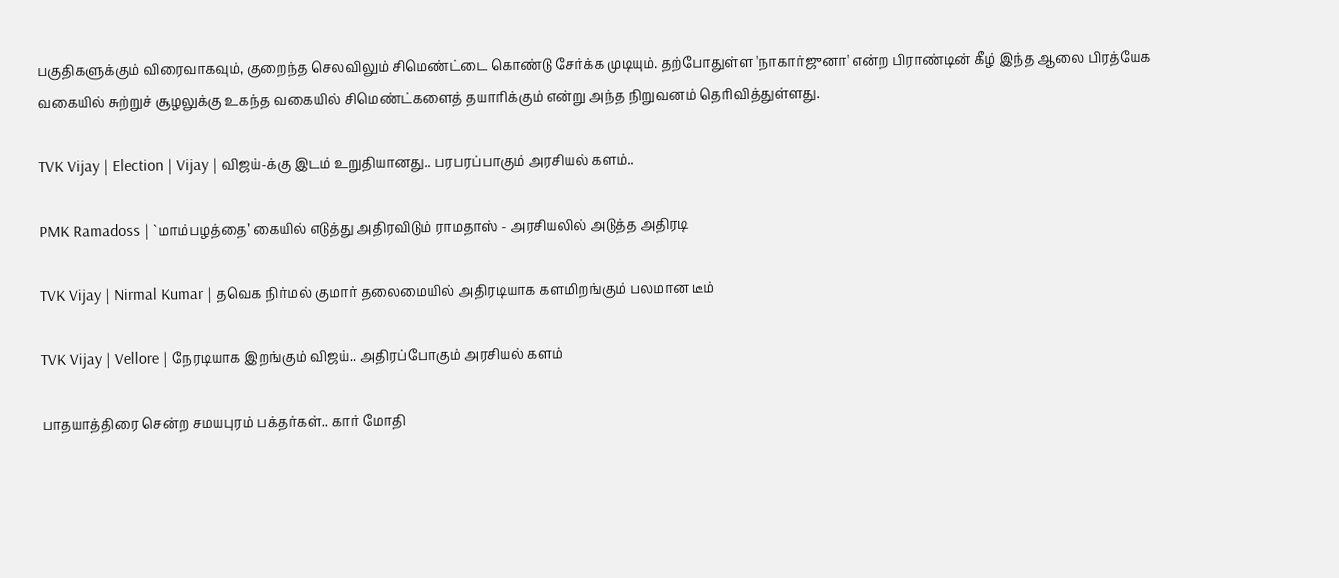பகுதிகளுக்கும் விரைவாகவும், குறைந்த செலவிலும் சிமெண்ட்டை கொண்டு சேர்க்க முடியும். தற்போதுள்ள 'நாகார்ஜுனா' என்ற பிராண்டின் கீழ் இந்த ஆலை பிரத்யேக வகையில் சுற்றுச் சூழலுக்கு உகந்த வகையில் சிமெண்ட்களைத் தயாரிக்கும் என்று அந்த நிறுவனம் தெரிவித்துள்ளது.

TVK Vijay | Election | Vijay | விஜய்-க்கு இடம் உறுதியானது.. பரபரப்பாகும் அரசியல் களம்..

PMK Ramadoss | `மாம்பழத்தை’ கையில் எடுத்து அதிரவிடும் ராமதாஸ் - அரசியலில் அடுத்த அதிரடி

TVK Vijay | Nirmal Kumar | தவெக நிர்மல் குமார் தலைமையில் அதிரடியாக களமிறங்கும் பலமான டீம்

TVK Vijay | Vellore | நேரடியாக இறங்கும் விஜய்.. அதிரப்போகும் அரசியல் களம்

பாதயாத்திரை சென்ற சமயபுரம் பக்தர்கள்.. கார் மோதி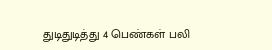துடிதுடித்து 4 பெண்கள் பலி